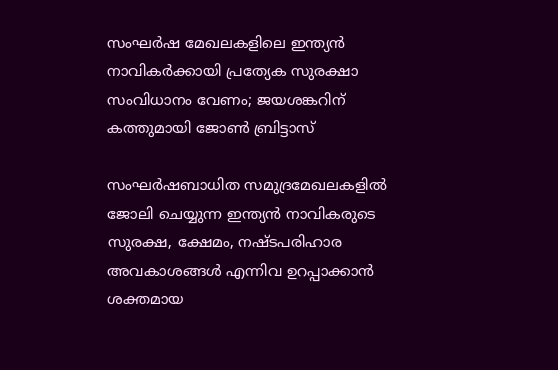സംഘർഷ മേഖലകളിലെ ഇന്ത്യൻ നാവികർക്കായി പ്രത്യേക സുരക്ഷാ സംവിധാനം വേണം; ജയശങ്കറിന് കത്തുമായി ജോൺ ബ്രിട്ടാസ്

സംഘർഷബാധിത സമുദ്രമേഖലകളിൽ ജോലി ചെയ്യുന്ന ഇന്ത്യൻ നാവികരുടെ സുരക്ഷ, ക്ഷേമം, നഷ്ടപരിഹാര അവകാശങ്ങൾ എന്നിവ ഉറപ്പാക്കാൻ ശക്തമായ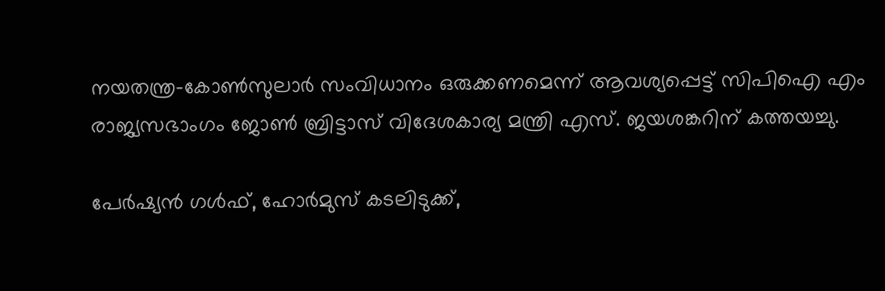നയതന്ത്ര-കോൺസുലാർ സംവിധാനം ഒരുക്കണമെന്ന് ആവശ്യപ്പെട്ട് സിപിഐ എം രാജ്യസഭാംഗം ജോൺ ബ്രിട്ടാസ് വിദേശകാര്യ മന്ത്രി എസ്. ജയശങ്കറിന് കത്തയച്ചു.

പേർഷ്യൻ ഗൾഫ്, ഹോർമുസ് കടലിടുക്ക്,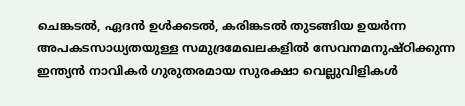ചെങ്കടൽ, ഏദൻ ഉൾക്കടൽ, കരിങ്കടൽ തുടങ്ങിയ ഉയർന്ന അപകടസാധ്യതയുള്ള സമുദ്രമേഖലകളിൽ സേവനമനുഷ്ഠിക്കുന്ന ഇന്ത്യൻ നാവികർ ഗുരുതരമായ സുരക്ഷാ വെല്ലുവിളികൾ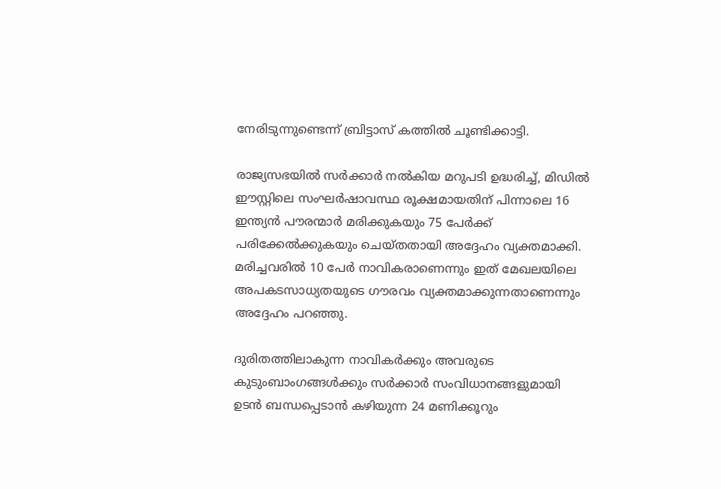നേരിടുന്നുണ്ടെന്ന് ബ്രിട്ടാസ് കത്തിൽ ചൂണ്ടിക്കാട്ടി.

രാജ്യസഭയിൽ സർക്കാർ നൽകിയ മറുപടി ഉദ്ധരിച്ച്, മിഡിൽ ഈസ്റ്റിലെ സംഘർഷാവസ്ഥ രൂക്ഷമായതിന് പിന്നാലെ 16 ഇന്ത്യൻ പൗരന്മാർ മരിക്കുകയും 75 പേർക്ക് പരിക്കേൽക്കുകയും ചെയ്തതായി അദ്ദേഹം വ്യക്തമാക്കി. മരിച്ചവരിൽ 10 പേർ നാവികരാണെന്നും ഇത് മേഖലയിലെ അപകടസാധ്യതയുടെ ഗൗരവം വ്യക്തമാക്കുന്നതാണെന്നും അദ്ദേഹം പറഞ്ഞു.

ദുരിതത്തിലാകുന്ന നാവികർക്കും അവരുടെ കുടുംബാംഗങ്ങൾക്കും സർക്കാർ സംവിധാനങ്ങളുമായി ഉടൻ ബന്ധപ്പെടാൻ കഴിയുന്ന 24 മണിക്കൂറും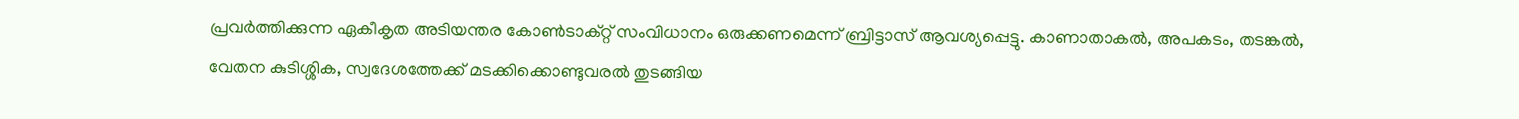പ്രവർത്തിക്കുന്ന ഏകീകൃത അടിയന്തര കോൺടാക്റ്റ് സംവിധാനം ഒരുക്കണമെന്ന് ബ്രിട്ടാസ് ആവശ്യപ്പെട്ടു. കാണാതാകൽ, അപകടം, തടങ്കൽ, വേതന കുടിശ്ശിക, സ്വദേശത്തേക്ക് മടക്കിക്കൊണ്ടുവരൽ തുടങ്ങിയ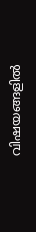വിഷയങ്ങളിൽ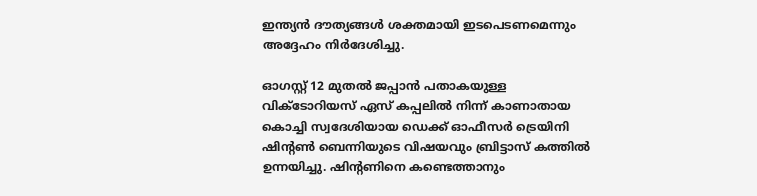ഇന്ത്യൻ ദൗത്യങ്ങൾ ശക്തമായി ഇടപെടണമെന്നും അദ്ദേഹം നിർദേശിച്ചു.

ഓഗസ്റ്റ് 12 മുതൽ ജപ്പാൻ പതാകയുള്ള വിക്ടോറിയസ് ഏസ് കപ്പലിൽ നിന്ന് കാണാതായ കൊച്ചി സ്വദേശിയായ ഡെക്ക് ഓഫീസർ ട്രെയിനി ഷിന്റൺ ബെന്നിയുടെ വിഷയവും ബ്രിട്ടാസ് കത്തിൽ ഉന്നയിച്ചു. ഷിന്റണിനെ കണ്ടെത്താനും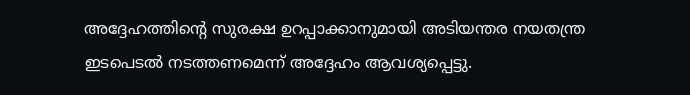അദ്ദേഹത്തിന്റെ സുരക്ഷ ഉറപ്പാക്കാനുമായി അടിയന്തര നയതന്ത്ര ഇടപെടൽ നടത്തണമെന്ന് അദ്ദേഹം ആവശ്യപ്പെട്ടു.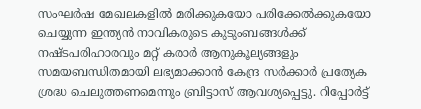സംഘർഷ മേഖലകളിൽ മരിക്കുകയോ പരിക്കേൽക്കുകയോ ചെയ്യുന്ന ഇന്ത്യൻ നാവികരുടെ കുടുംബങ്ങൾക്ക് നഷ്ടപരിഹാരവും മറ്റ് കരാർ ആനുകൂല്യങ്ങളും സമയബന്ധിതമായി ലഭ്യമാക്കാൻ കേന്ദ്ര സർക്കാർ പ്രത്യേക ശ്രദ്ധ ചെലുത്തണമെന്നും ബ്രിട്ടാസ് ആവശ്യപ്പെട്ടു. റിപ്പോർട്ട്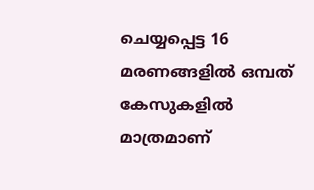ചെയ്യപ്പെട്ട 16 മരണങ്ങളിൽ ഒമ്പത് കേസുകളിൽ മാത്രമാണ്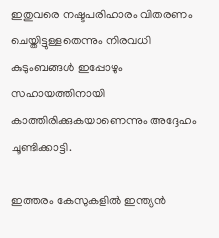ഇതുവരെ നഷ്ടപരിഹാരം വിതരണം ചെയ്തിട്ടുള്ളതെന്നും നിരവധി കുടുംബങ്ങൾ ഇപ്പോഴും സഹായത്തിനായി കാത്തിരിക്കുകയാണെന്നും അദ്ദേഹം ചൂണ്ടിക്കാട്ടി.

ഇത്തരം കേസുകളിൽ ഇന്ത്യൻ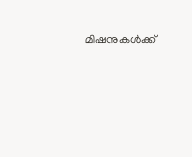മിഷനുകൾക്ക്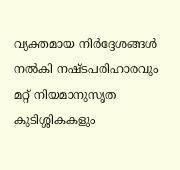വ്യക്തമായ നിർദ്ദേശങ്ങൾ നൽകി നഷ്ടപരിഹാരവും മറ്റ് നിയമാനുസൃത കുടിശ്ശികകളും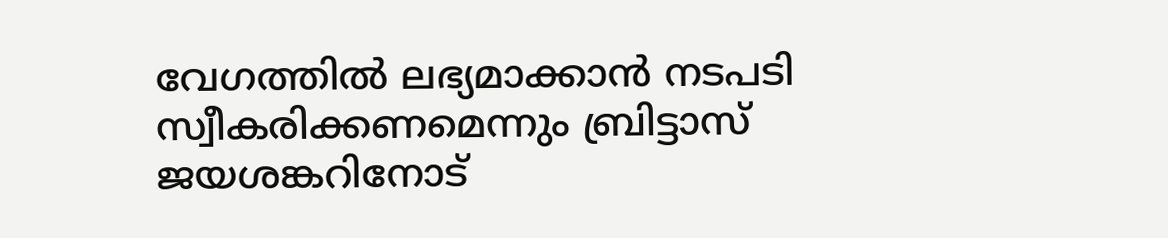വേഗത്തിൽ ലഭ്യമാക്കാൻ നടപടി സ്വീകരിക്കണമെന്നും ബ്രിട്ടാസ് ജയശങ്കറിനോട്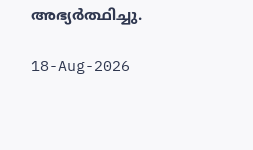അഭ്യർത്ഥിച്ചു.

18-Aug-2026